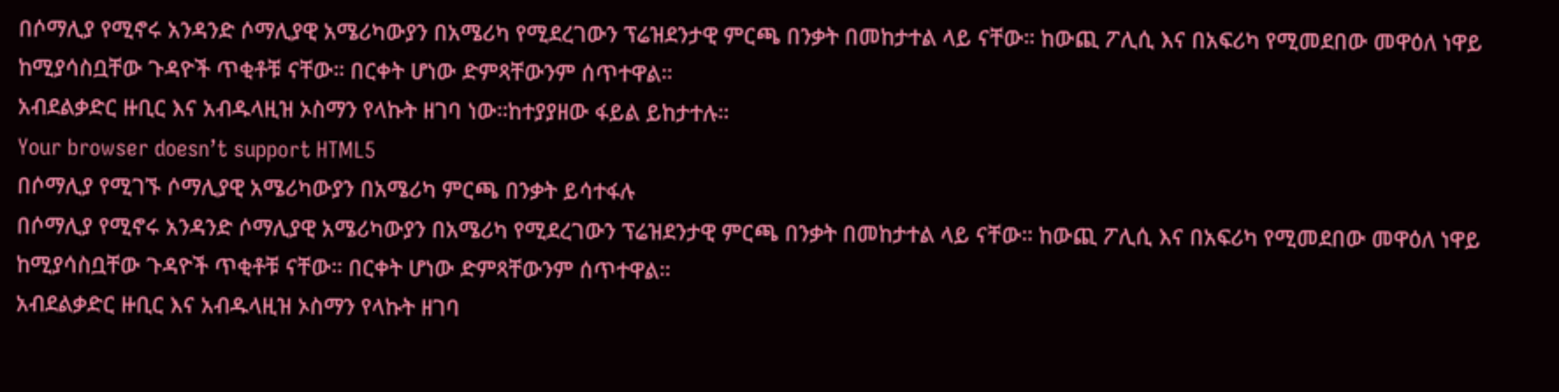በሶማሊያ የሚኖሩ አንዳንድ ሶማሊያዊ አሜሪካውያን በአሜሪካ የሚደረገውን ፕሬዝደንታዊ ምርጫ በንቃት በመከታተል ላይ ናቸው። ከውጪ ፖሊሲ እና በአፍሪካ የሚመደበው መዋዕለ ነዋይ ከሚያሳስቧቸው ጉዳዮች ጥቂቶቹ ናቸው። በርቀት ሆነው ድምጻቸውንም ሰጥተዋል።
አብደልቃድር ዙቢር እና አብዱላዚዝ ኦስማን የላኩት ዘገባ ነው።ከተያያዘው ፋይል ይከታተሉ።
Your browser doesn’t support HTML5
በሶማሊያ የሚገኙ ሶማሊያዊ አሜሪካውያን በአሜሪካ ምርጫ በንቃት ይሳተፋሉ
በሶማሊያ የሚኖሩ አንዳንድ ሶማሊያዊ አሜሪካውያን በአሜሪካ የሚደረገውን ፕሬዝደንታዊ ምርጫ በንቃት በመከታተል ላይ ናቸው። ከውጪ ፖሊሲ እና በአፍሪካ የሚመደበው መዋዕለ ነዋይ ከሚያሳስቧቸው ጉዳዮች ጥቂቶቹ ናቸው። በርቀት ሆነው ድምጻቸውንም ሰጥተዋል።
አብደልቃድር ዙቢር እና አብዱላዚዝ ኦስማን የላኩት ዘገባ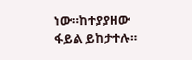ነው።ከተያያዘው ፋይል ይከታተሉ።